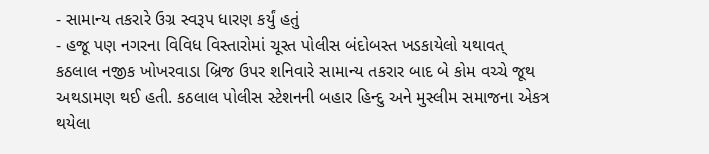- સામાન્ય તકરારે ઉગ્ર સ્વરૂપ ધારણ કર્યું હતું
- હજૂ પણ નગરના વિવિધ વિસ્તારોમાં ચૂસ્ત પોલીસ બંદોબસ્ત ખડકાયેલો યથાવત્
કઠલાલ નજીક ખોખરવાડા બ્રિજ ઉપર શનિવારે સામાન્ય તકરાર બાદ બે કોમ વચ્ચે જૂથ અથડામણ થઈ હતી. કઠલાલ પોલીસ સ્ટેશનની બહાર હિન્દુ અને મુસ્લીમ સમાજના એકત્ર થયેલા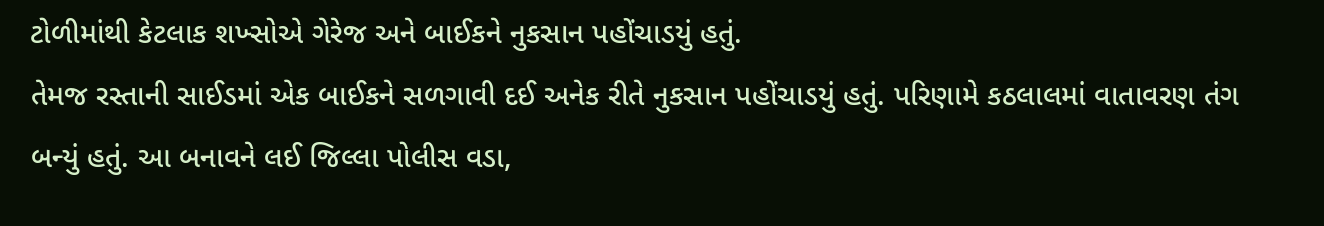ટોળીમાંથી કેટલાક શખ્સોએ ગેરેજ અને બાઈકને નુકસાન પહોંચાડયું હતું.
તેમજ રસ્તાની સાઈડમાં એક બાઈકને સળગાવી દઈ અનેક રીતે નુકસાન પહોંચાડયું હતું. પરિણામે કઠલાલમાં વાતાવરણ તંગ બન્યું હતું. આ બનાવને લઈ જિલ્લા પોલીસ વડા,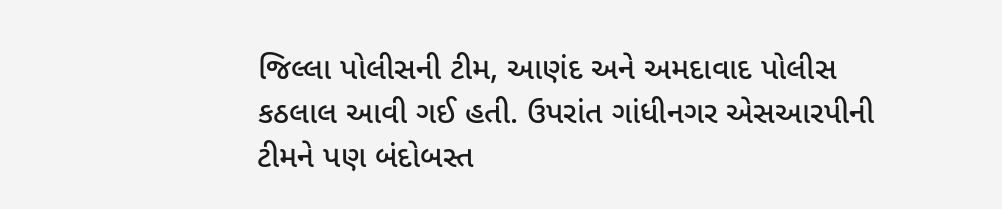જિલ્લા પોલીસની ટીમ, આણંદ અને અમદાવાદ પોલીસ કઠલાલ આવી ગઈ હતી. ઉપરાંત ગાંધીનગર એસઆરપીની ટીમને પણ બંદોબસ્ત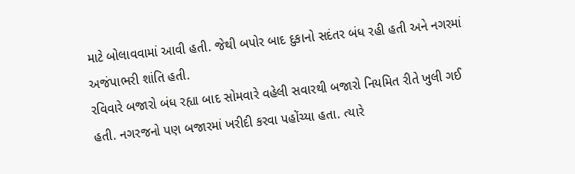માટે બોલાવવામાં આવી હતી. જેથી બપોર બાદ દુકાનો સદંતર બંધ રહી હતી અને નગરમાં અજંપાભરી શાંતિ હતી.
રવિવારે બજારો બંધ રહ્યા બાદ સોમવારે વહેલી સવારથી બજારો નિયમિત રીતે ખુલી ગઈ હતી. નગરજનો પણ બજારમાં ખરીદી કરવા પહોંચ્યા હતા. ત્યારે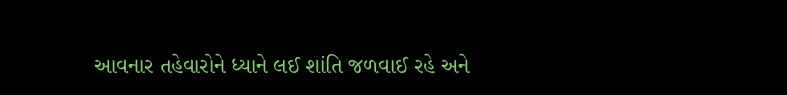આવનાર તહેવારોને ધ્યાને લઈ શાંતિ જળવાઈ રહે અને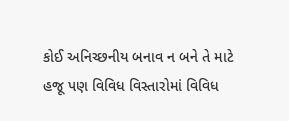કોઈ અનિચ્છનીય બનાવ ન બને તે માટે હજૂ પણ વિવિધ વિસ્તારોમાં વિવિધ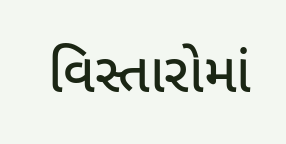વિસ્તારોમાં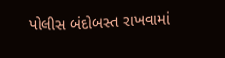પોલીસ બંદોબસ્ત રાખવામાં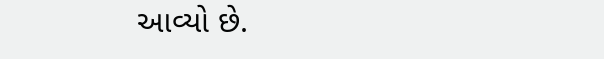આવ્યો છે.